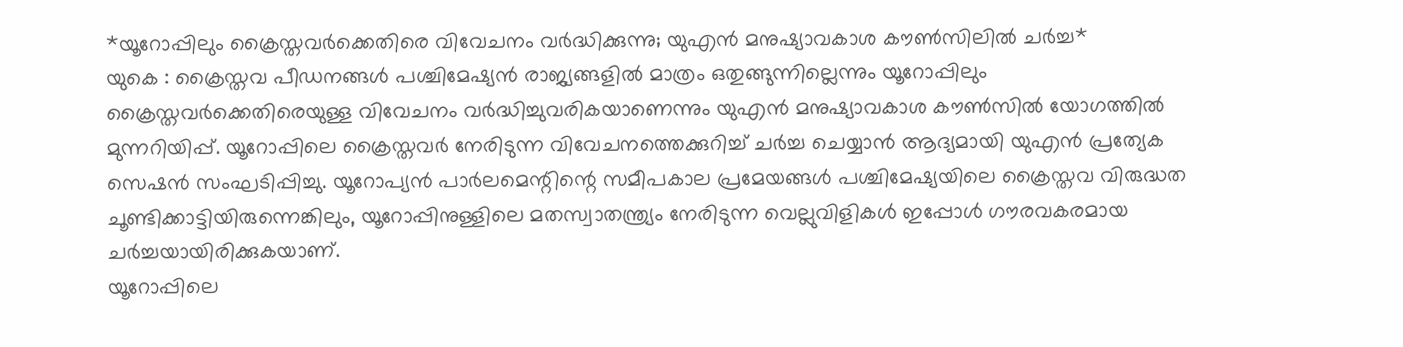*യൂറോപ്പിലും ക്രൈസ്തവർക്കെതിരെ വിവേചനം വർദ്ധിക്കുന്നു; യുഎൻ മനുഷ്യാവകാശ കൗൺസിലിൽ ചർച്ച*
യുകെ : ക്രൈസ്തവ പീഡനങ്ങൾ പശ്ചിമേഷ്യൻ രാജ്യങ്ങളിൽ മാത്രം ഒതുങ്ങുന്നില്ലെന്നും യൂറോപ്പിലും ക്രൈസ്തവർക്കെതിരെയുള്ള വിവേചനം വർദ്ധിച്ചുവരികയാണെന്നും യുഎൻ മനുഷ്യാവകാശ കൗൺസിൽ യോഗത്തിൽ മുന്നറിയിപ്പ്. യൂറോപ്പിലെ ക്രൈസ്തവർ നേരിടുന്ന വിവേചനത്തെക്കുറിച്ച് ചർച്ച ചെയ്യാൻ ആദ്യമായി യുഎൻ പ്രത്യേക സെഷൻ സംഘടിപ്പിച്ചു. യൂറോപ്യൻ പാർലമെന്റിന്റെ സമീപകാല പ്രമേയങ്ങൾ പശ്ചിമേഷ്യയിലെ ക്രൈസ്തവ വിരുദ്ധത ചൂണ്ടിക്കാട്ടിയിരുന്നെങ്കിലും, യൂറോപ്പിനുള്ളിലെ മതസ്വാതന്ത്ര്യം നേരിടുന്ന വെല്ലുവിളികൾ ഇപ്പോൾ ഗൗരവകരമായ ചർച്ചയായിരിക്കുകയാണ്.
യൂറോപ്പിലെ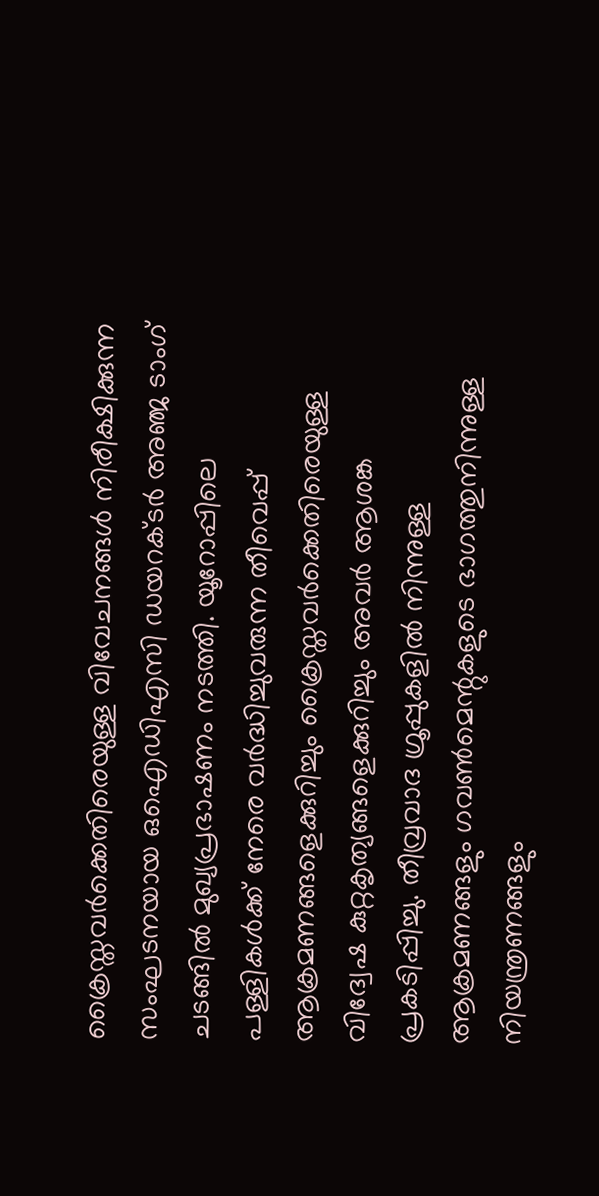ക്രൈസ്തവർക്കെതിരെയുള്ള വിവേചനങ്ങൾ നിരീക്ഷിക്കുന്ന സംഘടനയായ ഒഐഡിഎസി ഡയറക്ടർ അഞ്ജ ടാംഗ് ചടങ്ങിൽ മുഖ്യപ്രഭാഷണം നടത്തി. യൂറോപ്പിലെ പള്ളികൾക്ക് നേരെ വർദ്ധിച്ചുവരുന്ന തീവെപ്പ് ആക്രമണങ്ങളെക്കുറിച്ചും ക്രൈസ്തവർക്കെതിരെയുള്ള വിദ്വേഷ കുറ്റകൃത്യങ്ങളെക്കുറിച്ചും അവർ ആശങ്ക പ്രകടിപ്പിച്ചു. തീവ്രവാദ ഗ്രൂപ്പുകളിൽ നിന്നുള്ള ആക്രമണങ്ങളും ഗവൺമെന്റുകളുടെ ഭാഗത്തുനിന്നുള്ള നിയന്ത്രണങ്ങളും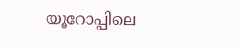യൂറോപ്പിലെ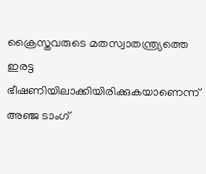ക്രൈസ്തവരുടെ മതസ്വാതന്ത്ര്യത്തെ ഇരട്ട ഭീഷണിയിലാക്കിയിരിക്കുകയാണെന്ന് അഞ്ജ ടാംഗ്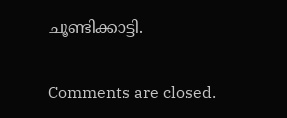ചൂണ്ടിക്കാട്ടി.

Comments are closed.